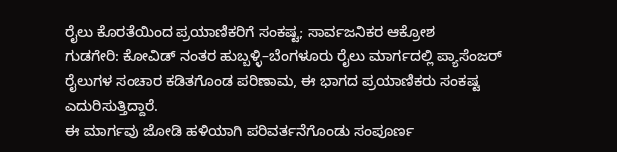ರೈಲು ಕೊರತೆಯಿಂದ ಪ್ರಯಾಣಿಕರಿಗೆ ಸಂಕಷ್ಟ; ಸಾರ್ವಜನಿಕರ ಆಕ್ರೋಶ
ಗುಡಗೇರಿ: ಕೋವಿಡ್ ನಂತರ ಹುಬ್ಬಳ್ಳಿ–ಬೆಂಗಳೂರು ರೈಲು ಮಾರ್ಗದಲ್ಲಿ ಪ್ಯಾಸೆಂಜರ್ ರೈಲುಗಳ ಸಂಚಾರ ಕಡಿತಗೊಂಡ ಪರಿಣಾಮ, ಈ ಭಾಗದ ಪ್ರಯಾಣಿಕರು ಸಂಕಷ್ಟ ಎದುರಿಸುತ್ತಿದ್ದಾರೆ.
ಈ ಮಾರ್ಗವು ಜೋಡಿ ಹಳಿಯಾಗಿ ಪರಿವರ್ತನೆಗೊಂಡು ಸಂಪೂರ್ಣ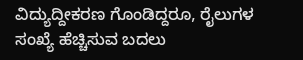ವಿದ್ಯುದ್ದೀಕರಣ ಗೊಂಡಿದ್ದರೂ, ರೈಲುಗಳ ಸಂಖ್ಯೆ ಹೆಚ್ಚಿಸುವ ಬದಲು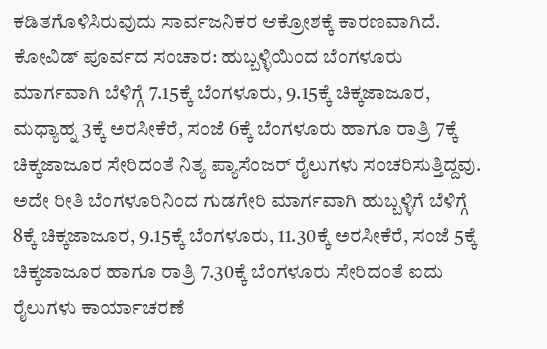ಕಡಿತಗೊಳಿಸಿರುವುದು ಸಾರ್ವಜನಿಕರ ಆಕ್ರೋಶಕ್ಕೆ ಕಾರಣವಾಗಿದೆ.
ಕೋವಿಡ್ ಪೂರ್ವದ ಸಂಚಾರ: ಹುಬ್ಬಳ್ಳಿಯಿಂದ ಬೆಂಗಳೂರು ಮಾರ್ಗವಾಗಿ ಬೆಳಿಗ್ಗೆ 7.15ಕ್ಕೆ ಬೆಂಗಳೂರು, 9.15ಕ್ಕೆ ಚಿಕ್ಕಜಾಜೂರ, ಮಧ್ಯಾಹ್ನ 3ಕ್ಕೆ ಅರಸೀಕೆರೆ, ಸಂಜೆ 6ಕ್ಕೆ ಬೆಂಗಳೂರು ಹಾಗೂ ರಾತ್ರಿ 7ಕ್ಕೆ ಚಿಕ್ಕಜಾಜೂರ ಸೇರಿದಂತೆ ನಿತ್ಯ ಪ್ಯಾಸೆಂಜರ್ ರೈಲುಗಳು ಸಂಚರಿಸುತ್ತಿದ್ದವು. ಅದೇ ರೀತಿ ಬೆಂಗಳೂರಿನಿಂದ ಗುಡಗೇರಿ ಮಾರ್ಗವಾಗಿ ಹುಬ್ಬಳ್ಳಿಗೆ ಬೆಳಿಗ್ಗೆ 8ಕ್ಕೆ ಚಿಕ್ಕಜಾಜೂರ, 9.15ಕ್ಕೆ ಬೆಂಗಳೂರು, 11.30ಕ್ಕೆ ಅರಸೀಕೆರೆ, ಸಂಜೆ 5ಕ್ಕೆ ಚಿಕ್ಕಜಾಜೂರ ಹಾಗೂ ರಾತ್ರಿ 7.30ಕ್ಕೆ ಬೆಂಗಳೂರು ಸೇರಿದಂತೆ ಐದು ರೈಲುಗಳು ಕಾರ್ಯಾಚರಣೆ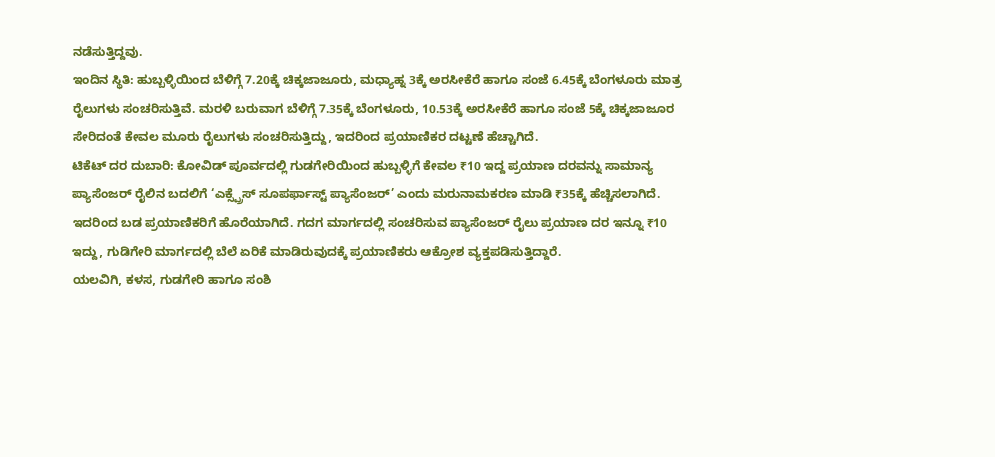ನಡೆಸುತ್ತಿದ್ದವು.
ಇಂದಿನ ಸ್ಥಿತಿ: ಹುಬ್ಬಳ್ಳಿಯಿಂದ ಬೆಳಿಗ್ಗೆ 7.20ಕ್ಕೆ ಚಿಕ್ಕಜಾಜೂರು, ಮಧ್ಯಾಹ್ನ 3ಕ್ಕೆ ಅರಸೀಕೆರೆ ಹಾಗೂ ಸಂಜೆ 6.45ಕ್ಕೆ ಬೆಂಗಳೂರು ಮಾತ್ರ ರೈಲುಗಳು ಸಂಚರಿಸುತ್ತಿವೆ. ಮರಳಿ ಬರುವಾಗ ಬೆಳಿಗ್ಗೆ 7.35ಕ್ಕೆ ಬೆಂಗಳೂರು, 10.53ಕ್ಕೆ ಅರಸೀಕೆರೆ ಹಾಗೂ ಸಂಜೆ 5ಕ್ಕೆ ಚಿಕ್ಕಜಾಜೂರ ಸೇರಿದಂತೆ ಕೇವಲ ಮೂರು ರೈಲುಗಳು ಸಂಚರಿಸುತ್ತಿದ್ದು, ಇದರಿಂದ ಪ್ರಯಾಣಿಕರ ದಟ್ಟಣೆ ಹೆಚ್ಚಾಗಿದೆ.
ಟಿಕೆಟ್ ದರ ದುಬಾರಿ: ಕೋವಿಡ್ ಪೂರ್ವದಲ್ಲಿ ಗುಡಗೇರಿಯಿಂದ ಹುಬ್ಬಳ್ಳಿಗೆ ಕೇವಲ ₹10 ಇದ್ದ ಪ್ರಯಾಣ ದರವನ್ನು ಸಾಮಾನ್ಯ ಪ್ಯಾಸೆಂಜರ್ ರೈಲಿನ ಬದಲಿಗೆ ‘ಎಕ್ಸ್ಪ್ರೆಸ್ ಸೂಪರ್ಫಾಸ್ಟ್ ಪ್ಯಾಸೆಂಜರ್’ ಎಂದು ಮರುನಾಮಕರಣ ಮಾಡಿ ₹35ಕ್ಕೆ ಹೆಚ್ಚಿಸಲಾಗಿದೆ. ಇದರಿಂದ ಬಡ ಪ್ರಯಾಣಿಕರಿಗೆ ಹೊರೆಯಾಗಿದೆ. ಗದಗ ಮಾರ್ಗದಲ್ಲಿ ಸಂಚರಿಸುವ ಪ್ಯಾಸೆಂಜರ್ ರೈಲು ಪ್ರಯಾಣ ದರ ಇನ್ನೂ ₹10 ಇದ್ದು, ಗುಡಿಗೇರಿ ಮಾರ್ಗದಲ್ಲಿ ಬೆಲೆ ಏರಿಕೆ ಮಾಡಿರುವುದಕ್ಕೆ ಪ್ರಯಾಣಿಕರು ಆಕ್ರೋಶ ವ್ಯಕ್ತಪಡಿಸುತ್ತಿದ್ದಾರೆ.
ಯಲವಿಗಿ, ಕಳಸ, ಗುಡಗೇರಿ ಹಾಗೂ ಸಂಶಿ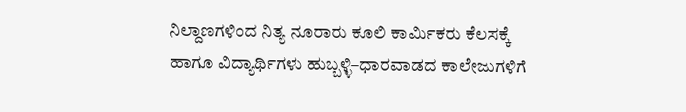ನಿಲ್ದಾಣಗಳಿಂದ ನಿತ್ಯ ನೂರಾರು ಕೂಲಿ ಕಾರ್ಮಿಕರು ಕೆಲಸಕ್ಕೆ ಹಾಗೂ ವಿದ್ಯಾರ್ಥಿಗಳು ಹುಬ್ಬಳ್ಳಿ–ಧಾರವಾಡದ ಕಾಲೇಜುಗಳಿಗೆ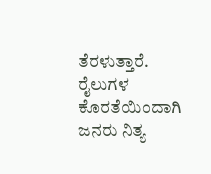ತೆರಳುತ್ತಾರೆ. ರೈಲುಗಳ ಕೊರತೆಯಿಂದಾಗಿ ಜನರು ನಿತ್ಯ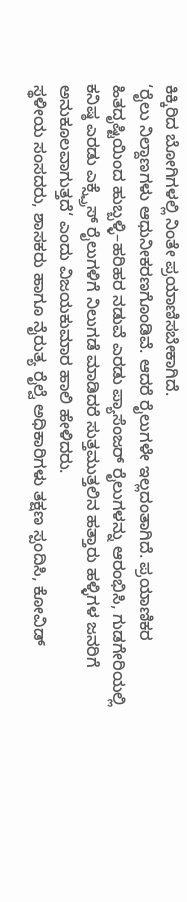ಕಿಕ್ಕಿರಿದ ಬೋಗಿಗಳಲ್ಲಿ ನಿಂತೇ ಪ್ರಯಾಣಿಸಬೇಕಾಗಿದೆ.
‘ರೈಲು ನಿಲ್ದಾಣಗಳು ಆಧುನೀಕರಣಗೊಂಡಿವೆ. ಆದರೆ ರೈಲುಗಳೇ ಇಲ್ಲದಂತಾಗಿದೆ. ಪ್ರಯಾಣಿಕರ ಹಿತದೃಷ್ಟಿಯಿಂದ ಹುಬ್ಬಳ್ಳಿ–ಹರಿಹರ ನಡುವೆ ಎರಡು ಪ್ಯಾಸೆಂಜರ್ ರೈಲುಗಳನ್ನು ಆರಂಭಿಸಿ, ಗುಡಗೇರಿಯಲ್ಲಿ ಕನಿಷ್ಠ ಎರಡು ಎಕ್ಸ್ಪ್ರೆಸ್ ರೈಲುಗಳಿಗೆ ನಿಲುಗಡೆ ಮಾಡಿದರೆ ಸುತ್ತಮುತ್ತಲಿನ ಹತ್ತಾರು ಹಳ್ಳಿಗಳ ಜನರಿಗೆ ಅನುಕೂಲವಾಗುತ್ತದೆ‘ ಎಂದು ವಿಜಯಕುಮಾರ ಹಾಲಿ ಹೇಳಿದರು.
ಸ್ಥಳೀಯ ಸಂಸದರು, ಶಾಸಕರು ಹಾಗೂ ನೈರುತ್ಯ ರೈಲ್ವೆ ಅಧಿಕಾರಿಗಳು ತಕ್ಷಣ ಸ್ಪಂದಿಸಿ, ಕೋವಿಡ್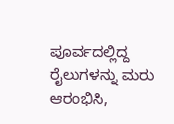ಪೂರ್ವದಲ್ಲಿದ್ದ ರೈಲುಗಳನ್ನು ಮರು ಆರಂಭಿಸಿ,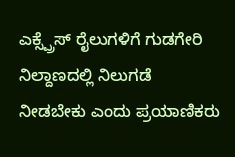ಎಕ್ಸ್ಪ್ರೆಸ್ ರೈಲುಗಳಿಗೆ ಗುಡಗೇರಿ ನಿಲ್ದಾಣದಲ್ಲಿ ನಿಲುಗಡೆ ನೀಡಬೇಕು ಎಂದು ಪ್ರಯಾಣಿಕರು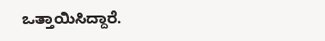ಒತ್ತಾಯಿಸಿದ್ದಾರೆ.